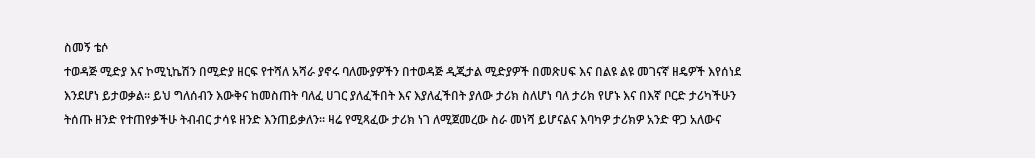ስመኝ ቴሶ
ተወዳጅ ሚድያ እና ኮሚኒኬሽን በሚድያ ዘርፍ የተሻለ አሻራ ያኖሩ ባለሙያዎችን በተወዳጅ ዲጂታል ሚድያዎች በመጽሀፍ እና በልዩ ልዩ መገናኛ ዘዴዎች እየሰነደ እንደሆነ ይታወቃል፡፡ ይህ ግለሰብን እውቅና ከመስጠት ባለፈ ሀገር ያለፈችበት እና እያለፈችበት ያለው ታሪክ ስለሆነ ባለ ታሪክ የሆኑ እና በእኛ ቦርድ ታሪካችሁን ትሰጡ ዘንድ የተጠየቃችሁ ትብብር ታሳዩ ዘንድ እንጠይቃለን፡፡ ዛሬ የሚጻፈው ታሪክ ነገ ለሚጀመረው ስራ መነሻ ይሆናልና እባካዎ ታሪክዎ አንድ ዋጋ አለውና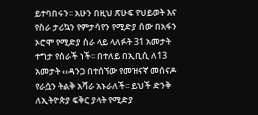ይተባበሩን፡፡ አሁን በዚህ ጽሁፍ የህይወት እና የስራ ታሪኳን የምታሳየን የሚድያ ሰው በአፋን ኦሮሞ የሚድያ ስራ ላይ ላለፉት 31 አመታት ተግታ የሰራች ነች፡፡ በተለይ በኢቢሲ ለ13 አመታት ‹‹ዳንጋ በተሰኘው የመዝናኛ መሰናዶ የራሷን ትልቅ አሻራ አኑራለች፡፡ ይህች ድንቅ ለኢትዮጵያ ፍቅር ያላት የሚድያ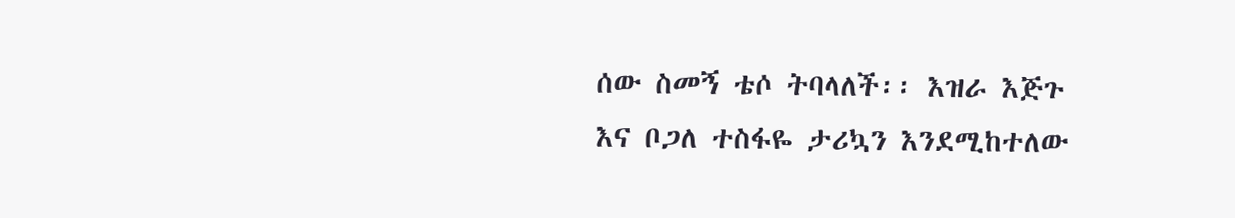ሰው ስመኝ ቴሶ ትባላለች፡፡ እዝራ እጅጉ እና ቦጋለ ተስፋዬ ታሪኳን እንደሚከተለው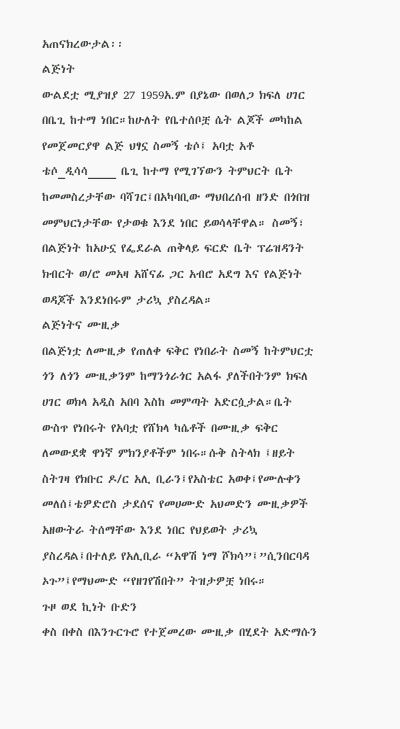አጠናክረውታል፡፡
ልጅነት
ውልደቷ ሚያዝያ 27 1959አ.ም በያኔው በወለጋ ክፍለ ሀገር በቤጊ ከተማ ነበር።ከሁለት የቤተሰቦቿ ሴት ልጆች መካከል የመጀመርያዋ ልጅ ህፃኗ ስመኝ ቴሶ፤ አባቷ አቶ ቴሶ_ዲሳሳ____ ቤጊ ከተማ የሚገኘውን ትምህርት ቤት ከመመስረታቸው ባሻገር፤በአካባቢው ማህበረሰብ ዘንድ በጎበዝ መምህርነታቸው የታወቁ እንደ ነበር ይወሳላቸዋል። ስመኝ፣ በልጅነት ከአሁኗ የፌደራል ጠቅላይ ፍርድ ቤት ፕሬዝዳንት ክብርት ወ/ሮ መአዛ አሸናፊ ጋር አብሮ አደግ እና የልጅነት ወዳጆች እንደነበሩም ታሪኳ ያስረዳል።
ልጅነትና ሙዚቃ
በልጅነቷ ለሙዚቃ የጠለቀ ፍቅር የነበራት ስመኝ ከትምህርቷ ጎን ለጎን ሙዚቃንም ከማንጎራጎር አልፋ ያለችበትንም ክፍለ ሀገር ወክላ አዲስ አበባ እስከ መምጣት አድርሷታል።ቤት ውስጥ የነበሩት የአባቷ የሸክላ ካሴቶች በሙዚቃ ፍቅር ለመውደቋ ዋነኛ ምክንያቶችም ነበሩ።ሱቅ ስትላክ ፤ዘይት ስትገዛ የክቡር ዶ/ር አሊ ቢራን፤የአስቴር አወቀ፤የሙሉቀን መለሰ፤ቴዎድሮስ ታደሰና የመሀሙድ አህመድን ሙዚቃዎች አዘውትራ ትሰማቸው እንደ ነበር የህይወት ታሪኳ ያስረዳል፤በተለይ የአሊቢራ “አዋሽ ነማ ሾክሳ”፤”ሲንበርባዳ ኦጉ”፤የማህሙድ “የዘገየሽበት” ትዝታዎቿ ነበሩ።
ጉዞ ወደ ኪነት ቡድን
ቀስ በቀስ በእንጉርጉሮ የተጀመረው ሙዚቃ በሂደት አድማሱን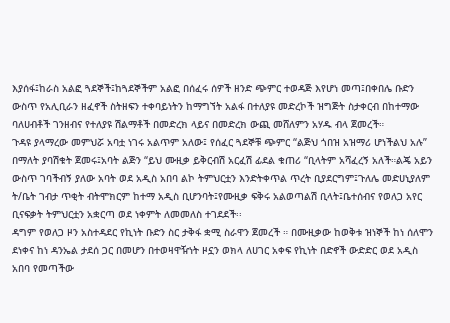እያሰፋ፤ከራስ አልፎ ጓደኞች፤ከጓደኞችም አልፎ በሰፈሩ ሰዎች ዘንድ ጭምር ተወዳጅ እየሆነ መጣ፤በቀበሌ ቡድን ውስጥ የአሊቢራን ዘፈኖች ስትዘፍን ተቀባይነትን ከማግኘት አልፋ በተለያዩ መድረኮች ዝግጅት ስታቀርብ በከተማው ባለሀብቶች ገንዘብና የተለያዩ ሽልማቶች በመድረክ ላይና በመድረክ ውጪ መሸለምን አሃዱ ብላ ጀመረች።
ጉዳዩ ያላማረው መምህሯ አባቷ ነገሩ አልጥም አለው፤ የሰፈር ጓደኞቹ ጭምር “ልጅህ ጎበዝ አዝማሪ ሆነችልህ አሉ” በማለት ያባሽቁት ጀመሩ፤አባት ልጅን “ይህ ሙዚቃ ይቅርብሽ አርፈሽ ፊደል ቁጠሪ “ቢላትም አሻፈረኝ አለች።ልጄ አይን ውስጥ ገባችብኝ ያለው አባት ወደ አዲስ አበባ ልኮ ትምህርቷን እንድትቀጥል ጥረት ቢያደርግም፤ጉለሌ መድሀኒያለም ት/ቤት ገብታ ጥቂት ብትሞክርም ከተማ አዲስ ቢሆንባት፤የሙዚቃ ፍቅሩ አልወጣልሽ ቢላት፤ቤተሰብና የወለጋ አየር ቢናፍቃት ትምህርቷን አቋርጣ ወደ ነቀምት ለመመለስ ተገደደች፡፡
ዳግም የወለጋ ዞን አስተዳደር የኪነት ቡድን ስር ታቅፋ ቋሚ ስራዋን ጀመረች ። በሙዚቃው ከወቅቱ ዝነኞች ከነ ሰለሞን ደነቀና ከነ ዳንኤል ታደሰ ጋር በመሆን በተወዛዋዥነት ዞኗን ወክላ ለሀገር አቀፍ የኪነት በድኖች ውድድር ወደ አዲስ አበባ የመጣችው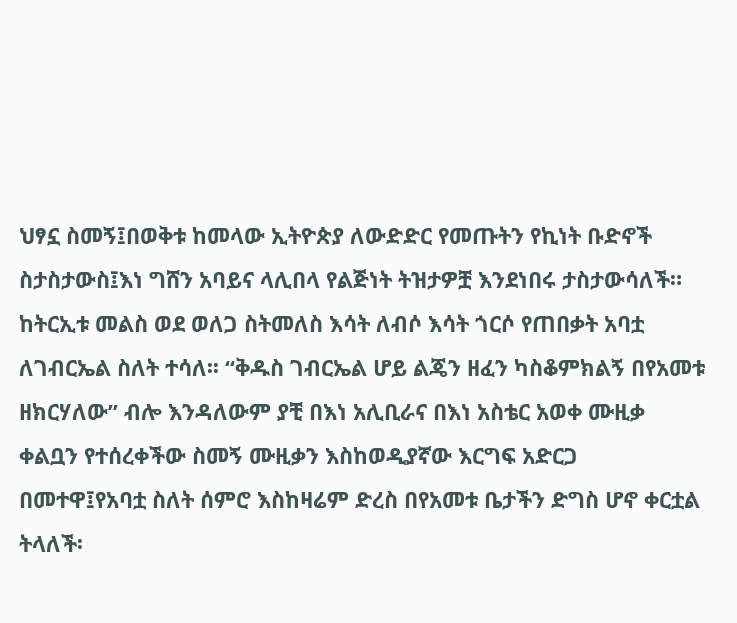ህፃኗ ስመኝ፤በወቅቱ ከመላው ኢትዮጵያ ለውድድር የመጡትን የኪነት ቡድኖች ስታስታውስ፤እነ ግሸን አባይና ላሊበላ የልጅነት ትዝታዎቿ እንደነበሩ ታስታውሳለች። ከትርኢቱ መልስ ወደ ወለጋ ስትመለስ እሳት ለብሶ እሳት ጎርሶ የጠበቃት አባቷ ለገብርኤል ስለት ተሳለ፡፡ “ቅዱስ ገብርኤል ሆይ ልጄን ዘፈን ካስቆምክልኝ በየአመቱ ዘክርሃለው” ብሎ እንዳለውም ያቺ በእነ አሊቢራና በእነ አስቴር አወቀ ሙዚቃ ቀልቧን የተሰረቀችው ስመኝ ሙዚቃን እስከወዲያኛው እርግፍ አድርጋ በመተዋ፤የአባቷ ስለት ሰምሮ እስከዛሬም ድረስ በየአመቱ ቤታችን ድግስ ሆኖ ቀርቷል ትላለች፡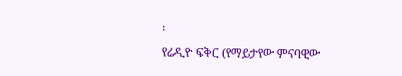፡
የሬዲዮ ፍቅር (የማይታየው ምናባዊው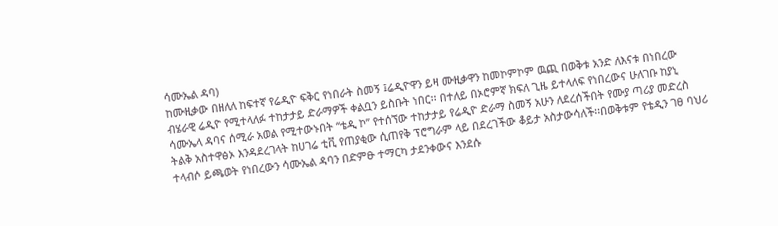ሳሙኤል ዳባ)
ከሙዚቃው በዘለለ ከፍተኛ የሬዲዮ ፍቅር የነበራት ስመኝ ፤ሬዲዮዋን ይዛ ሙዚቃዋን ከመኮምኮም ዉጪ በወቅቱ አንድ ለእናቱ በነበረው ብሄራዊ ሬዲዮ የሚተላለፉ ተከታታይ ድራማዎች ቀልቧን ይስቡት ነበር፡፡ በተለይ በኦሮምኛ ክፍለ ጊዜ ይተላለፍ የነበረውና ሁለገቡ ከያኒ ሳሙኤላ ዳባና ሰሚራ አወል የሚተውኑበት “ቴዲ ኮ” የተሰኘው ተከታታይ የሬዲዮ ድራማ ስመኝ አሁን ለደረሰችበት የሙያ ጣሪያ መድረስ ትልቅ አስተዋፅኦ እንዳደረገላት ከሀገሬ ቲቪ የጠያቂው ሲጠየቅ ፕሮግራም ላይ በደረገችው ቆይታ አስታውሳለች፡፡በወቅቱም የቴዲን ገፀ ባህሪ ተላብሶ ይጫወት የነበረውን ሳሙኤል ዳባን በድምፁ ተማርካ ታደንቀውና እንደሱ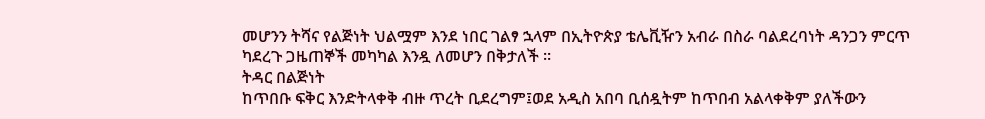መሆንን ትሻና የልጅነት ህልሟም እንደ ነበር ገልፃ ኋላም በኢትዮጵያ ቴሌቪዥን አብራ በስራ ባልደረባነት ዳንጋን ምርጥ ካደረጉ ጋዜጠኞች መካካል እንዷ ለመሆን በቅታለች ።
ትዳር በልጅነት
ከጥበቡ ፍቅር እንድትላቀቅ ብዙ ጥረት ቢደረግም፤ወደ አዲስ አበባ ቢሰዷትም ከጥበብ አልላቀቅም ያለችውን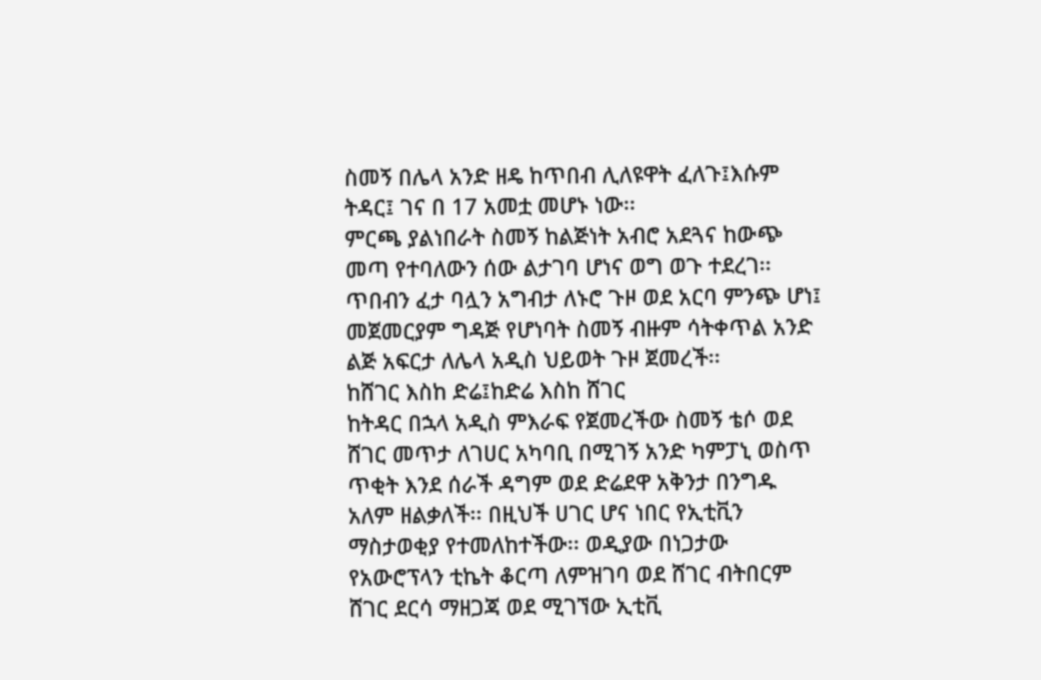ስመኝ በሌላ አንድ ዘዴ ከጥበብ ሊለዩዋት ፈለጉ፤እሱም ትዳር፤ ገና በ 17 አመቷ መሆኑ ነው፡፡
ምርጫ ያልነበራት ስመኝ ከልጅነት አብሮ አደጓና ከውጭ መጣ የተባለውን ሰው ልታገባ ሆነና ወግ ወጉ ተደረገ፡፡ ጥበብን ፈታ ባሏን አግብታ ለኑሮ ጉዞ ወደ አርባ ምንጭ ሆነ፤ መጀመርያም ግዳጅ የሆነባት ስመኝ ብዙም ሳትቀጥል አንድ ልጅ አፍርታ ለሌላ አዲስ ህይወት ጉዞ ጀመረች፡፡
ከሸገር እስከ ድሬ፤ከድሬ እስከ ሸገር
ከትዳር በኋላ አዲስ ምእራፍ የጀመረችው ስመኝ ቴሶ ወደ ሸገር መጥታ ለገሀር አካባቢ በሚገኝ አንድ ካምፓኒ ወስጥ ጥቂት እንደ ሰራች ዳግም ወደ ድሬደዋ አቅንታ በንግዱ አለም ዘልቃለች፡፡ በዚህች ሀገር ሆና ነበር የኢቲቪን ማስታወቂያ የተመለከተችው፡፡ ወዲያው በነጋታው የአውሮፕላን ቲኬት ቆርጣ ለምዝገባ ወደ ሸገር ብትበርም ሸገር ደርሳ ማዘጋጃ ወደ ሚገኘው ኢቲቪ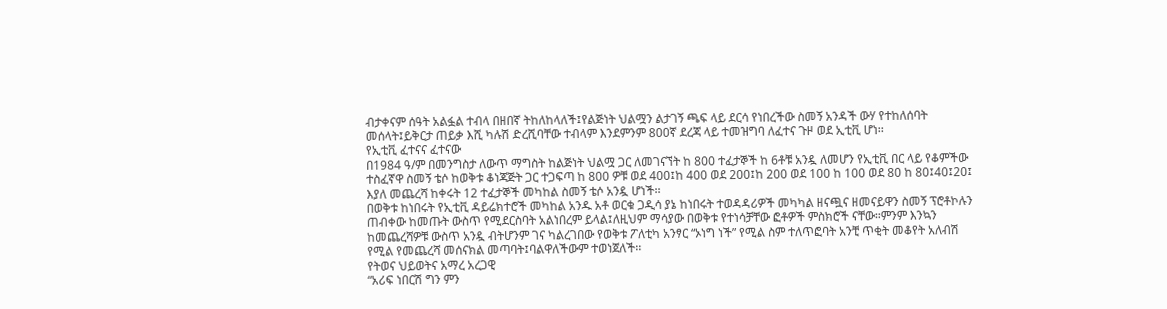ብታቀናም ሰዓት አልፏል ተብላ በዘበኛ ትከለከላለች፤የልጅነት ህልሟን ልታገኝ ጫፍ ላይ ደርሳ የነበረችው ስመኝ አንዳች ውሃ የተከለሰባት መሰላት፤ይቅርታ ጠይቃ እሺ ካሉሽ ድረሺባቸው ተብላም እንደምንም 800ኛ ደረጃ ላይ ተመዝግባ ለፈተና ጉዞ ወደ ኢቲቪ ሆነ፡፡
የኢቲቪ ፈተናና ፈተናው
በ1984 ዓ/ም በመንግስታ ለውጥ ማግስት ከልጅነት ህልሟ ጋር ለመገናኘት ከ 800 ተፈታኞች ከ 6ቶቹ አንዷ ለመሆን የኢቲቪ በር ላይ የቆምችው ተስፈኛዋ ስመኝ ቴሶ ከወቅቱ ቆነጃጅት ጋር ተጋፍጣ ከ 800 ዎቹ ወደ 400፤ከ 400 ወደ 200፤ከ 200 ወደ 100 ከ 100 ወደ 80 ከ 80፤40፤20፤ እያለ መጨረሻ ከቀሩት 12 ተፈታኞች መካከል ስመኝ ቴሶ አንዷ ሆነች፡፡
በወቅቱ ከነበሩት የኢቲቪ ዳይሬክተሮች መካከል አንዱ አቶ ወርቁ ጋዲሳ ያኔ ከነበሩት ተወዳዳሪዎች መካካል ዘናጯና ዘመናይዋን ስመኝ ፕሮቶኮሉን ጠብቀው ከመጡት ውስጥ የሚደርስባት አልነበረም ይላል፤ለዚህም ማሳያው በወቅቱ የተነሳቻቸው ፎቶዎች ምስክሮች ናቸው።ምንም እንኳን ከመጨረሻዎቹ ውስጥ አንዷ ብትሆንም ገና ካልረገበው የወቅቱ ፖለቲካ አንፃር “ኦነግ ነች” የሚል ስም ተለጥፎባት አንቺ ጥቂት መቆየት አለብሽ የሚል የመጨረሻ መሰናክል መጣባት፤ባልዋለችውም ተወነጀለች፡፡
የትወና ህይወትና አማረ አረጋዊ
“አሪፍ ነበርሽ ግን ምን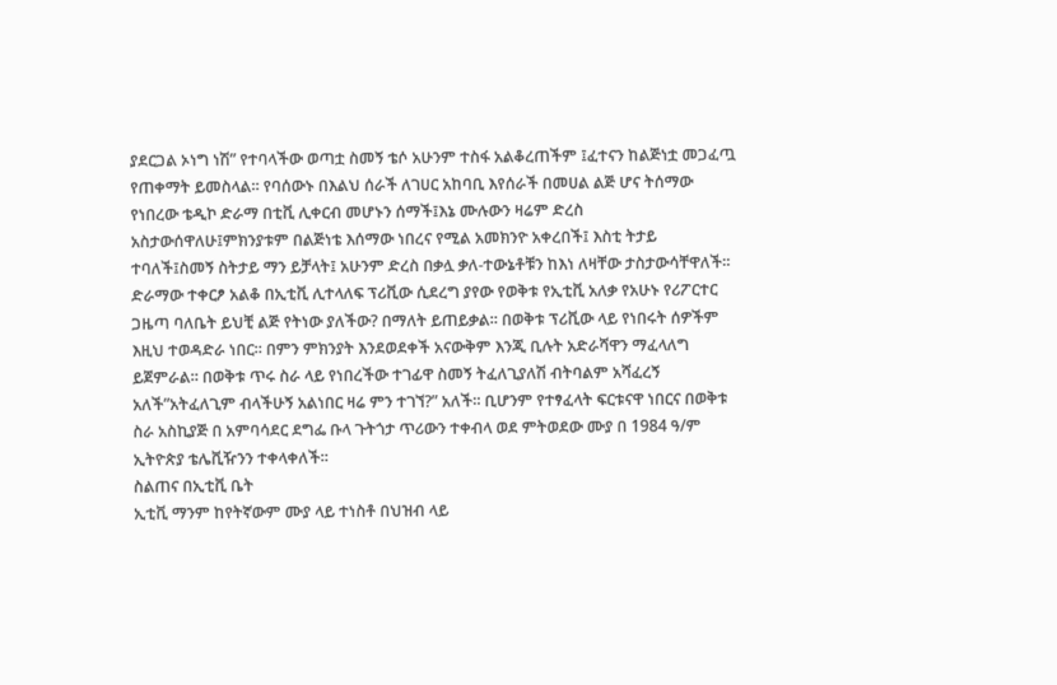ያደርጋል ኦነግ ነሽ” የተባላችው ወጣቷ ስመኝ ቴሶ አሁንም ተስፋ አልቆረጠችም ፤ፈተናን ከልጅነቷ መጋፈጧ የጠቀማት ይመስላል፡፡ የባሰውኑ በእልህ ሰራች ለገሀር አከባቢ እየሰራች በመሀል ልጅ ሆና ትሰማው የነበረው ቴዲኮ ድራማ በቲቪ ሊቀርብ መሆኑን ሰማች፤እኔ ሙሉውን ዛሬም ድረስ አስታውሰዋለሁ፤ምክንያቱም በልጅነቴ እሰማው ነበረና የሚል አመክንዮ አቀረበች፤ እስቲ ትታይ ተባለች፤ስመኝ ስትታይ ማን ይቻላት፤ አሁንም ድረስ በቃሏ ቃለ-ተውኔቶቹን ከእነ ለዛቸው ታስታውሳቸዋለች፡፡
ድራማው ተቀርፆ አልቆ በኢቲቪ ሊተላለፍ ፕሪቪው ሲደረግ ያየው የወቅቱ የኢቲቪ አለቃ የአሁኑ የሪፖርተር ጋዜጣ ባለቤት ይህቺ ልጅ የትነው ያለችው? በማለት ይጠይቃል፡፡ በወቅቱ ፕሪቪው ላይ የነበሩት ሰዎችም እዚህ ተወዳድራ ነበር፡፡ በምን ምክንያት እንደወደቀች አናውቅም እንጂ ቢሉት አድራሻዋን ማፈላለግ ይጀምራል። በወቅቱ ጥሩ ስራ ላይ የነበረችው ተገፊዋ ስመኝ ትፈለጊያለሽ ብትባልም አሻፈረኝ አለች”አትፈለጊም ብላችሁኝ አልነበር ዛሬ ምን ተገኘ?” አለች። ቢሆንም የተፃፈላት ፍርቱናዋ ነበርና በወቅቱ ስራ አስኪያጅ በ አምባሳደር ደግፌ ቡላ ጉትጎታ ጥሪውን ተቀብላ ወደ ምትወደው ሙያ በ 1984 ዓ/ም ኢትዮጵያ ቴሌቪዥንን ተቀላቀለች፡፡
ስልጠና በኢቲቪ ቤት
ኢቲቪ ማንም ከየትኛውም ሙያ ላይ ተነስቶ በህዝብ ላይ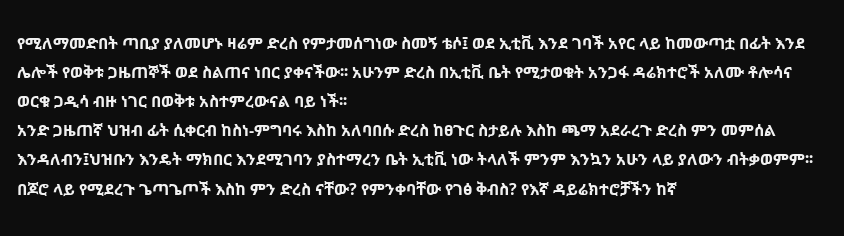የሚለማመድበት ጣቢያ ያለመሆኑ ዛሬም ድረስ የምታመሰግነው ስመኝ ቴሶ፤ ወደ ኢቲቪ እንደ ገባች አየር ላይ ከመውጣቷ በፊት እንደ ሌሎች የወቅቱ ጋዜጠኞች ወደ ስልጠና ነበር ያቀናችው፡፡ አሁንም ድረስ በኢቲቪ ቤት የሚታወቁት አንጋፋ ዳሬክተሮች አለሙ ቶሎሳና ወርቁ ጋዲሳ ብዙ ነገር በወቅቱ አስተምረውናል ባይ ነች፡፡
አንድ ጋዜጠኛ ህዝብ ፊት ሲቀርብ ከስነ-ምግባሩ እስከ አለባበሱ ድረስ ከፀጉር ስታይሉ እስከ ጫማ አደራረጉ ድረስ ምን መምሰል እንዳለብን፤ህዝቡን እንዴት ማክበር እንደሚገባን ያስተማረን ቤት ኢቲቪ ነው ትላለች ምንም እንኳን አሁን ላይ ያለውን ብትቃወምም፡፡ በጆሮ ላይ የሚደረጉ ጌጣጌጦች እስከ ምን ድረስ ናቸው? የምንቀባቸው የገፅ ቅብስ? የእኛ ዳይሬክተሮቻችን ከኛ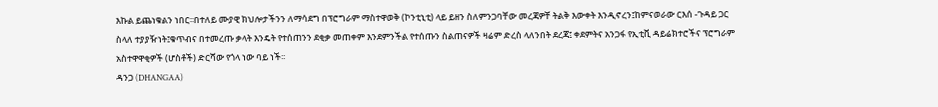እኩል ይጨነቁልን ነበር፡፡በተለይ ሙያዊ ክህሎታችንን ለማሳደግ በፕሮግራም ማስተዋወቅ (ኮንቲኒቲ) ላይ ይዘን ስለምንጋባቸው መረጃዎቸ ትልቅ እውቀት እንዲኖረን፤ከምናወራው ርእሰ -ጉዳይ ጋር ስላለ ተያያዥነት፤ቁጥብና በተመረጡ ቃላት እንዴት የተሰጠንን ደቂቃ መጠቀም እንደምንችል የተሰጡን ስልጠናዎች ዛሬም ድረስ ላለንበት ደረጃ፤ ቀደምትና አንጋፋ የኢቲቪ ዳይሬክተሮችና ፕሮግራም አስተዋዋቂዎች (ሆስቶች) ድርሻው የጎላ ነው ባይ ነች፡፡
ዳንጋ (DHANGAA)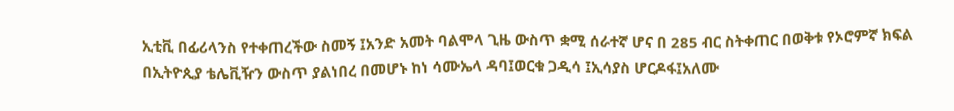ኢቲቪ በፊሪላንስ የተቀጠረችው ስመኝ ፤አንድ አመት ባልሞላ ጊዜ ውስጥ ቋሚ ሰራተኛ ሆና በ 285 ብር ስትቀጠር በወቅቱ የኦሮምኛ ክፍል በኢትዮጲያ ቴሌቪዥን ውስጥ ያልነበረ በመሆኑ ከነ ሳሙኤላ ዳባ፤ወርቁ ጋዲሳ ፤ኢሳያስ ሆርዶፋ፤አለሙ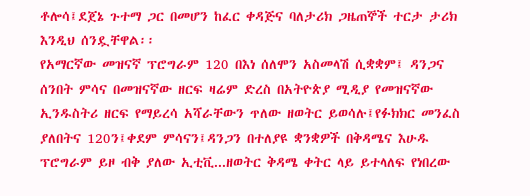ቶሎሳ፤ደጀኔ ጉተማ ጋር በመሆን ከፈር ቀዳጅና ባለታሪክ ጋዜጠኞች ተርታ ታሪክ እንዲህ ሰንዷቸዋል፡፡
የአማርኛው መዝናኛ ፕሮግራም 120 በእነ ሰለሞን አስመላሽ ሲቋቋም፤ ዳንጋና ሰንበት ምሳና በመዝናኛው ዘርፍ ዛሬም ድረስ በአትዮጵያ ሚዲያ የመዝናኛው ኢንዱስትሪ ዘርፍ የማይረሳ አሻራቸውን ጥለው ዘወትር ይወሳሉ፤የፉክክር መንፈስ ያለበትና 120ን፤ቀደም ምሳናን፤ዳንጋን በተለያዩ ቋንቋዎች በቅዳሜና እሁዱ ፕሮግራም ይዞ ብቅ ያለው ኢቲቪ...ዘወትር ቅዳሜ ቀትር ላይ ይተላለፍ የነበረው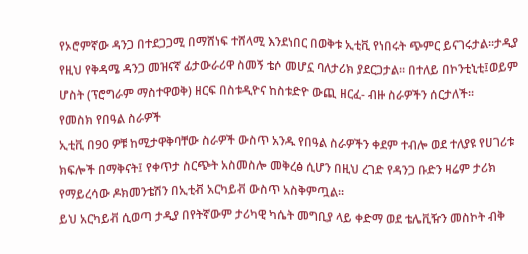የኦሮምኛው ዳንጋ በተደጋጋሚ በማሸነፍ ተሸላሚ እንደነበር በወቅቱ ኢቲቪ የነበሩት ጭምር ይናገሩታል፡፡ታዲያ የዚህ የቅዳሜ ዳንጋ መዝናኛ ፊታውራሪዋ ስመኝ ቴሶ መሆኗ ባለታሪክ ያደርጋታል። በተለይ በኮንቲኒቲ፤ወይም ሆስት (ፕሮግራም ማስተዋወቅ) ዘርፍ በስቱዲዮና ከስቱድዮ ውጪ ዘርፈ- ብዙ ስራዎችን ሰርታለች፡፡
የመስክ የበዓል ስራዎች
ኢቲቪ በ90 ዎቹ ከሚታዋቅባቸው ስራዎች ውስጥ አንዱ የበዓል ስራዎችን ቀደም ተብሎ ወደ ተለያዩ የሀገሪቱ ክፍሎች በማቅናት፤ የቀጥታ ስርጭት አስመስሎ መቅረፅ ሲሆን በዚህ ረገድ የዳንጋ ቡድን ዛሬም ታሪክ የማይረሳው ዶክመንቴሽን በኢቲቭ አርካይቭ ውስጥ አስቅምጧል፡፡
ይህ አርካይቭ ሲወጣ ታዲያ በየትኛውም ታሪካዊ ካሴት መግቢያ ላይ ቀድማ ወደ ቴሌቪዥን መስኮት ብቅ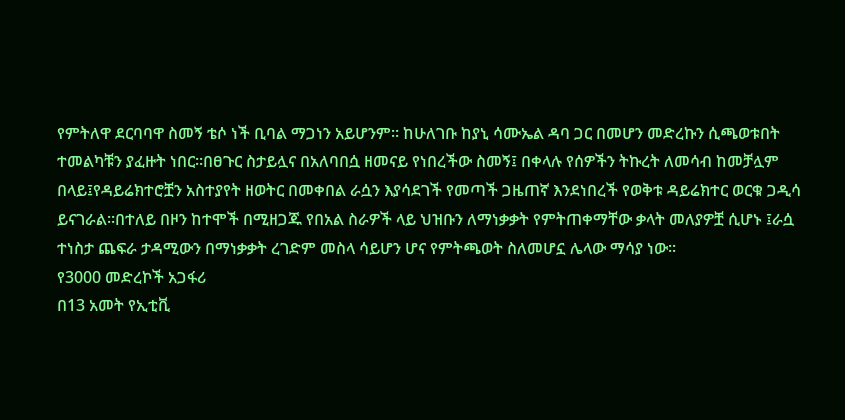የምትለዋ ደርባባዋ ስመኝ ቴሶ ነች ቢባል ማጋነን አይሆንም፡፡ ከሁለገቡ ከያኒ ሳሙኤል ዳባ ጋር በመሆን መድረኩን ሲጫወቱበት ተመልካቹን ያፈዙት ነበር፡፡በፀጉር ስታይሏና በአለባበሷ ዘመናይ የነበረችው ስመኝ፤ በቀላሉ የሰዎችን ትኩረት ለመሳብ ከመቻሏም በላይ፤የዳይሬክተሮቿን አስተያየት ዘወትር በመቀበል ራሷን እያሳደገች የመጣች ጋዜጠኛ እንደነበረች የወቅቱ ዳይሬክተር ወርቁ ጋዲሳ ይናገራል፡፡በተለይ በዞን ከተሞች በሚዘጋጁ የበአል ስራዎች ላይ ህዝቡን ለማነቃቃት የምትጠቀማቸው ቃላት መለያዎቿ ሲሆኑ ፤ራሷ ተነስታ ጨፍራ ታዳሚውን በማነቃቃት ረገድም መስላ ሳይሆን ሆና የምትጫወት ስለመሆኗ ሌላው ማሳያ ነው፡፡
የ3000 መድረኮች አጋፋሪ
በ13 አመት የኢቲቪ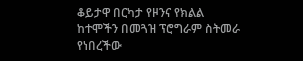ቆይታዋ በርካታ የዞንና የክልል ከተሞችን በመጓዝ ፕሮግራም ስትመራ የነበረችው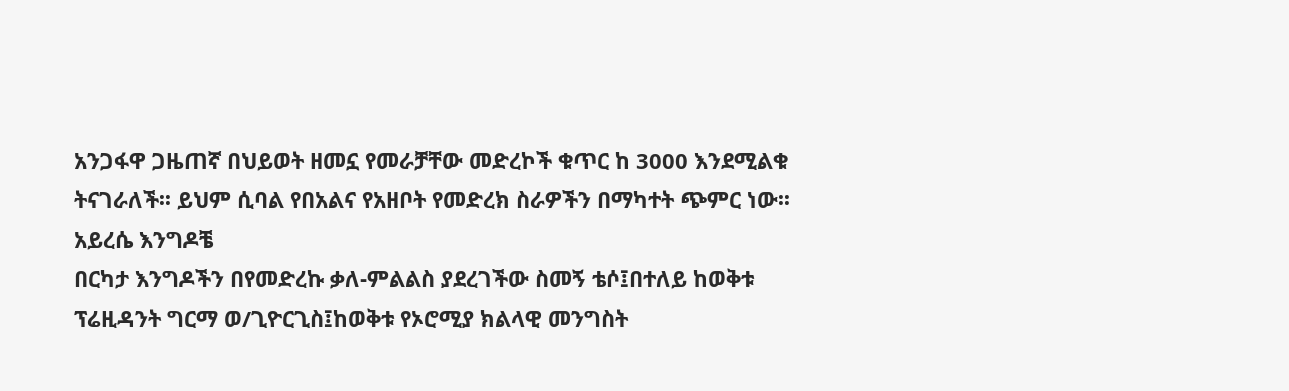አንጋፋዋ ጋዜጠኛ በህይወት ዘመኗ የመራቻቸው መድረኮች ቁጥር ከ 3000 እንደሚልቁ ትናገራለች፡፡ ይህም ሲባል የበአልና የአዘቦት የመድረክ ስራዎችን በማካተት ጭምር ነው፡፡
አይረሴ እንግዶቼ
በርካታ እንግዶችን በየመድረኩ ቃለ-ምልልስ ያደረገችው ስመኝ ቴሶ፤በተለይ ከወቅቱ ፕሬዚዳንት ግርማ ወ/ጊዮርጊስ፤ከወቅቱ የኦሮሚያ ክልላዊ መንግስት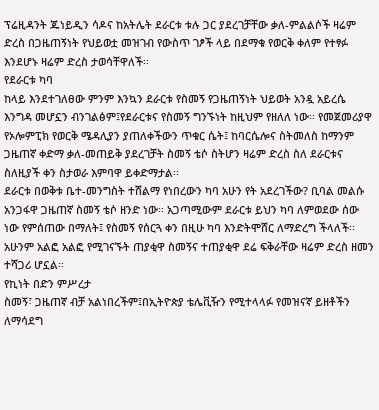ፕሬዚዳንት ጁነይዲን ሳዶና ከአትሌት ደራርቱ ቱሉ ጋር ያደረገቻቸው ቃለ-ምልልሶች ዛሬም ድረስ በጋዜጠኝነት የህይወቷ መዝገብ የውስጥ ገፆች ላይ በደማቁ የወርቅ ቀለም የተፃፉ እንደሆኑ ዛሬም ድረስ ታወሳቸዋለች፡፡
የደራርቱ ካባ
ከላይ እንደተገለፀው ምንም እንኳን ደራርቱ የስመኝ የጋዜጠኝነት ህይወት አንዷ አይረሴ እንግዳ መሆኗን ብንገልፅም፤የደራርቱና የስመኝ ግንኙነት ከዚህም የዘለለ ነው፡፡ የመጀመሪያዋ የኦሎምፒክ የወርቅ ሜዳሊያን ያጠለቀችውን ጥቁር ሴት፤ ከባርሴሎና ስትመለስ ከማንም ጋዜጠኛ ቀድማ ቃለ-መጠይቅ ያደረገቻት ስመኝ ቴሶ ስትሆን ዛሬም ድረስ ስለ ደራርቱና ስለዚያች ቀን ስታወራ እምባዋ ይቀድማታል፡፡
ደራርቱ በወቅቱ ቤተ-መንግስት ተሸልማ የነበረውን ካባ አሁን የት አደረገችው? ቢባል መልሱ አንጋፋዋ ጋዜጠኛ ስመኝ ቴሶ ዘንድ ነው፡፡ አጋጣሚውም ደራርቱ ይህን ካባ ለምወደው ሰው ነው የምሰጠው በማለት፤ የስመኝ የሰርጓ ቀን በዚሁ ካባ እንድትሞሸር ለማድረግ ችላለች፡፡ አሁንም አልፎ አልፎ የሚገናኙት ጠያቂዋ ስመኝና ተጠያቂዋ ደሬ ፍቅራቸው ዛሬም ድረስ ዘመን ተሻጋሪ ሆኗል፡፡
የኪነት በድን ምሥረታ
ስመኝ፣ ጋዜጠኛ ብቻ አልነበረችም፤በኢትዮጵያ ቴሌቪዥን የሚተላላፉ የመዝናኛ ይዘቶችን ለማሳደግ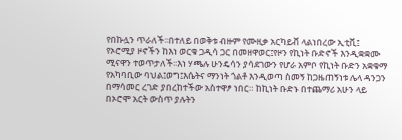የበኩሏን ጥራለች፡፡በተለይ በወቅቱ ብዙም የሙዚቃ አርካይቭ ላልነበረው ኢቲቪ፤ የኦሮሚያ ዞኖችን ከእነ ወርቁ ጋዲሳ ጋር በመዘዋወር፤የዞን የኪነት ቡድኖች እንዲቋቋሙ ሚናዋን ተወጥታለች፡፡እነ ሃጫሉ ሁንዴሳን ያሳደገውን የሆራ አምቦ የኪነት ቡድን አቋቁማ የአካባቢው ባህል፤ወግ፤እሴትና ማንነት ጎልቶ እንዲወጣ ስመኝ ከጋዜጠኝነቱ ሌላ ዳንጋን በማሳመር ረገድ ያበረከተችው አስተዋፆ ነበር። ከኪነት ቡድኑ በተጨማሪ አሁን ላይ በኦሮሞ አርት ውስጥ ያሉትን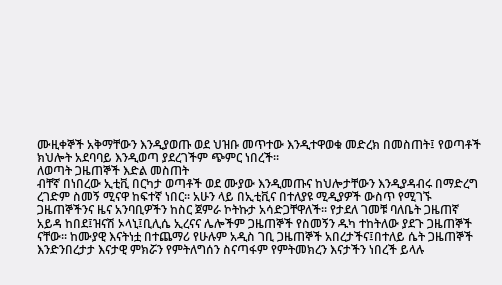ሙዚቀኞች አቅማቸውን እንዲያወጡ ወደ ህዝቡ መጥተው እንዲተዋወቁ መድረክ በመስጠት፤ የወጣቶች ክህሎት አደባባይ እንዲወጣ ያደረገችም ጭምር ነበረች፡፡
ለወጣት ጋዜጠኞች እድል መስጠት
ብቸኛ በነበረው ኢቲቪ በርካታ ወጣቶች ወደ ሙያው እንዲመጡና ከህሎታቸውን እንዲያዳብሩ በማድረግ ረገድም ስመኝ ሚናዋ ከፍተኛ ነበር፡፡ አሁን ላይ በኢቲቪና በተለያዩ ሚዲያዎች ውስጥ የሚገኙ ጋዜጠኞችንና ዜና አንባቢዎችን ከስር ጀምራ ኮትኩታ አሳድጋቸዋለች፡፡ የታደለ ገመቹ ባለቤት ጋዜጠኛ አይዳ ከበደ፤ዝናሽ ኦላኒ፤ቢሊሴ ኢረናና ሌሎችም ጋዜጠኞች የስመኝን ዱካ ተከትለው ያደጉ ጋዜጠኞች ናቸው፡፡ ከሙያዊ እናትነቷ በተጨማሪ የሁሉም አዲስ ገቢ ጋዜጠኞች አበረታችና፤በተለይ ሴት ጋዜጠኞች እንድንበረታታ እናታዊ ምክሯን የምትለግሰን ስናጣፋም የምትመክረን እናታችን ነበረች ይላሉ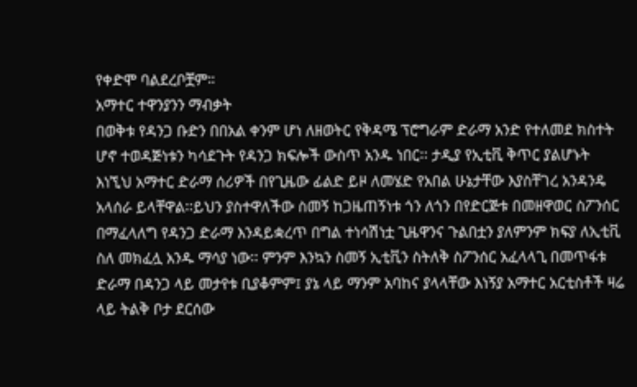የቀድሞ ባልደረቦቿም።
አማተር ተዋንያንን ማብቃት
በወቅቱ የዳንጋ ቡድን በበአል ቀንም ሆነ ለዘወትር የቅዳሜ ፕሮግራም ድራማ አንድ የተለመደ ክስተት ሆኖ ተወዳጅነቱን ካሳደጉት የዳንጋ ክፍሎች ውስጥ አንዱ ነበር፡፡ ታዲያ የኢቲቪ ቅጥር ያልሆኑት እነኚህ አማተር ድራማ ሰሪዎች በየጊዜው ፊልድ ይዞ ለመሄድ የአበል ሁኔታቸው እያስቸገረ አንዳንዴ አላሰራ ይላቸዋል፡፡ይህን ያስተዋለችው ስመኝ ከጋዜጠኝነቱ ጎን ለጎን በየድርጅቱ በመዘዋወር ስፖንሰር በማፈላለግ የዳንጋ ድራማ እንዳይቋረጥ በግል ተነሳሽነቷ ጊዜዋንና ጉልበቷን ያለምንም ክፍያ ለኢቲቪ ስለ መክፈሏ አንዱ ማሳያ ነው፡፡ ምንም እንኳን ስመኝ ኢቲቪን ስትለቅ ስፖንሰር አፈላላጊ በመጥፋቱ ድራማ በዳንጋ ላይ መታየቱ ቢያቆምም፤ ያኔ ላይ ማንም አባከና ያላላቸው እነኝያ አማተር አርቲስቶች ዛሬ ላይ ትልቅ ቦታ ደርሰው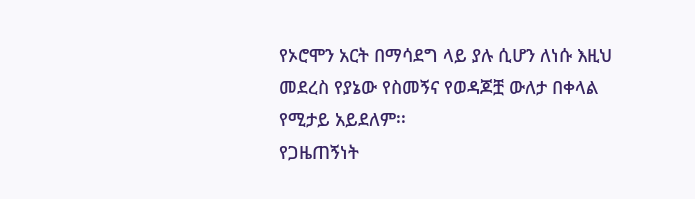የኦሮሞን አርት በማሳደግ ላይ ያሉ ሲሆን ለነሱ እዚህ መደረስ የያኔው የስመኝና የወዳጆቿ ውለታ በቀላል የሚታይ አይደለም፡፡
የጋዜጠኝነት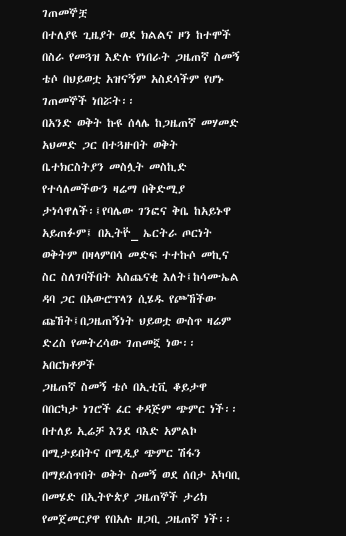ገጠመኞቿ
በተለያዩ ጊዜያት ወደ ክልልና ዞን ከተሞች በስራ የመጓዝ እድሉ የነበራት ጋዜጠኛ ስመኝ ቴሶ በህይወቷ አዝናኝም አስደሳችም የሆኑ ገጠመኞች ነበሯት፡፡
በአንድ ወቅት ኩዩ ሰላሌ ከጋዜጠኛ መሃመድ አህመድ ጋር በተጓዙበት ወቅት ቤተክርስትያን መስሏት መስኪድ የተሳለመችውን ዛሬማ በቅድሚያ ታነሳዋለች፡፤የባሌው ገንፎና ቅቤ ከአይኑዋ አይጠፉም፤ በኢትዮ፟_ ኤርትራ ጦርነት ወቅትም በዛላምበሳ መድፍ ተተኩሶ መኪና ስር ስለገባችበት አስጨናቂ እለት፤ከሳሙኤል ዳባ ጋር በአውሮፕላን ሲሄዱ የጮኸችው ጩኸት፤በጋዜጠኝነት ህይወቷ ውስጥ ዛሬም ድረስ የመትረሳው ገጠመኟ ነው፡፡
አበርክቶዎች
ጋዜጠኛ ስመኝ ቴሶ በኢቲቪ ቆይታዋ በበርካታ ነገሮች ፈር ቀዳጅም ጭምር ነች፡፡ በተለይ ኢሬቻ እንደ ባእድ አምልኮ በሚታይበትና በሚዲያ ጭምር ሽፋን በማይሰጥበት ወቅት ስመኝ ወደ ሰበታ አካባቢ በመሄድ በኢትዮጵያ ጋዜጠኞች ታሪክ የመጀመርያዋ የበአሉ ዘጋቢ ጋዜጠኛ ነች፡፡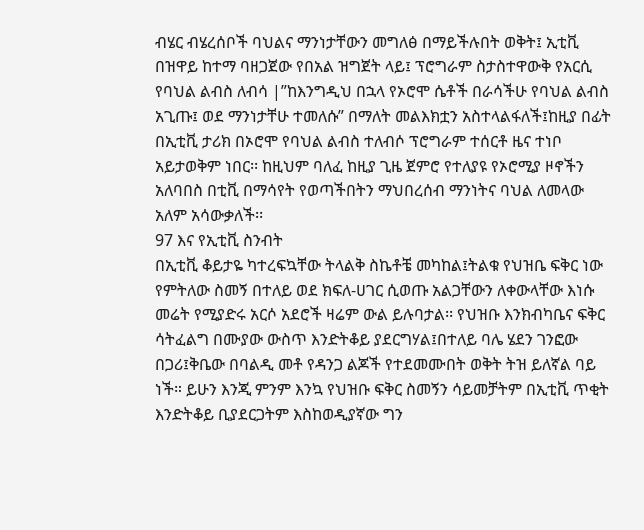ብሄር ብሄረሰቦች ባህልና ማንነታቸውን መግለፅ በማይችሉበት ወቅት፤ ኢቲቪ በዝዋይ ከተማ ባዘጋጀው የበአል ዝግጀት ላይ፤ ፕሮግራም ስታስተዋውቅ የአርሲ የባህል ልብስ ለብሳ |”ከእንግዲህ በኋላ የኦሮሞ ሴቶች በራሳችሁ የባህል ልብስ አጊጡ፤ ወደ ማንነታቸሁ ተመለሱ” በማለት መልእክቷን አስተላልፋለች፤ከዚያ በፊት በኢቲቪ ታሪክ በኦሮሞ የባህል ልብስ ተለብሶ ፕሮግራም ተሰርቶ ዜና ተነቦ አይታወቅም ነበር፡፡ ከዚህም ባለፈ ከዚያ ጊዜ ጀምሮ የተለያዩ የኦሮሚያ ዞኖችን አለባበስ በቲቪ በማሳየት የወጣችበትን ማህበረሰብ ማንነትና ባህል ለመላው አለም አሳውቃለች፡፡
97 እና የኢቲቪ ስንብት
በኢቲቪ ቆይታዬ ካተረፍኳቸው ትላልቅ ስኬቶቼ መካከል፤ትልቁ የህዝቤ ፍቅር ነው የምትለው ስመኝ በተለይ ወደ ክፍለ-ሀገር ሲወጡ አልጋቸውን ለቀውላቸው እነሱ መሬት የሚያድሩ አርሶ አደሮች ዛሬም ውል ይሉባታል፡፡ የህዝቡ እንክብካቤና ፍቅር ሳትፈልግ በሙያው ውስጥ እንድትቆይ ያደርግሃል፤በተለይ ባሌ ሄደን ገንፎው በጋሪ፤ቅቤው በባልዲ መቶ የዳንጋ ልጆች የተደመሙበት ወቅት ትዝ ይለኛል ባይ ነች። ይሁን እንጂ ምንም እንኳ የህዝቡ ፍቅር ስመኝን ሳይመቻትም በኢቲቪ ጥቂት እንድትቆይ ቢያደርጋትም እስከወዲያኛው ግን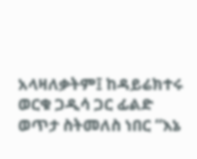አላዛለቃትም፤ ከዳይሬክተሩ ወርቁ ጋዲሳ ጋር ፊልድ ወጥታ ስትመለስ ነበር “እኔ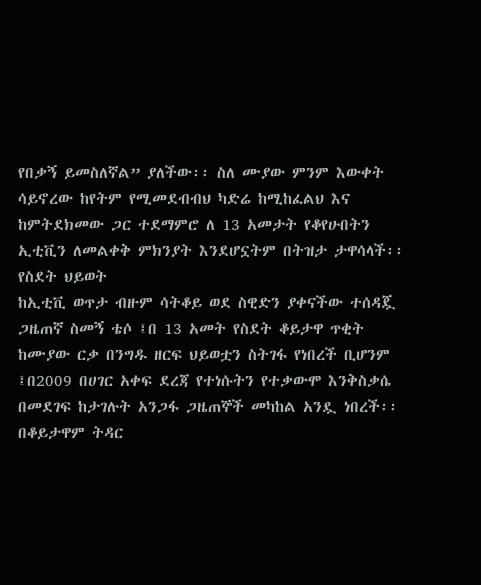የበቃኝ ይመስለኛል” ያለችው፡፡ ስለ ሙያው ምንም እውቀት ሳይኖረው ከየትም የሚመደብብህ ካድሬ ከሚከፈልህ እና ከምትደክመው ጋር ተደማምሮ ለ 13 አመታት የቆየሁበትን ኢቲቪን ለመልቀቅ ምክንያት እንደሆኗትም በትዝታ ታዋሳላች፡፡
የስደት ህይወት
ከኢቲቪ ወጥታ ብዙም ሳትቆይ ወደ ስዊድን ያቀናችው ተሰዳጇ ጋዜጠኛ ስመኝ ቴሶ ፤በ 13 አመት የስደት ቆይታዋ ጥቂት ከሙያው ርቃ በንግዱ ዘርፍ ህይወቷን ስትገፋ የነበረች ቢሆንም ፤በ2009 በሀገር አቀፍ ደረጃ የተነሱትን የተቃውሞ እንቅስቃሴ በመደገፍ ከታገሉት አንጋፋ ጋዜጠኞች መካከል አንዷ ነበረች፡፡በቆይታዋም ትዳር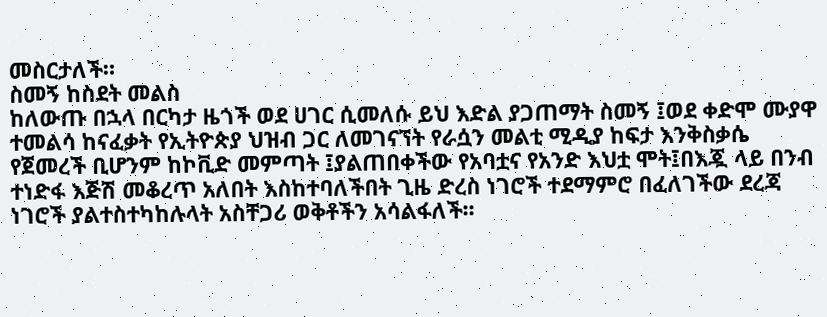መስርታለች።
ስመኝ ከስደት መልስ
ከለውጡ በኋላ በርካታ ዜጎች ወደ ሀገር ሲመለሱ ይህ እድል ያጋጠማት ስመኝ ፤ወደ ቀድሞ ሙያዋ ተመልሳ ከናፈቃት የኢትዮጵያ ህዝብ ጋር ለመገናኘት የራሷን መልቲ ሚዲያ ከፍታ እንቅስቃሴ የጀመረች ቢሆንም ከኮቪድ መምጣት ፤ያልጠበቀችው የአባቷና የአንድ እህቷ ሞት፤በእጇ ላይ በንብ ተነድፋ እጅሽ መቆረጥ አለበት እስከተባለችበት ጊዜ ድረስ ነገሮች ተደማምሮ በፈለገችው ደረጃ ነገሮች ያልተስተካከሉላት አስቸጋሪ ወቅቶችን አሳልፋለች፡፡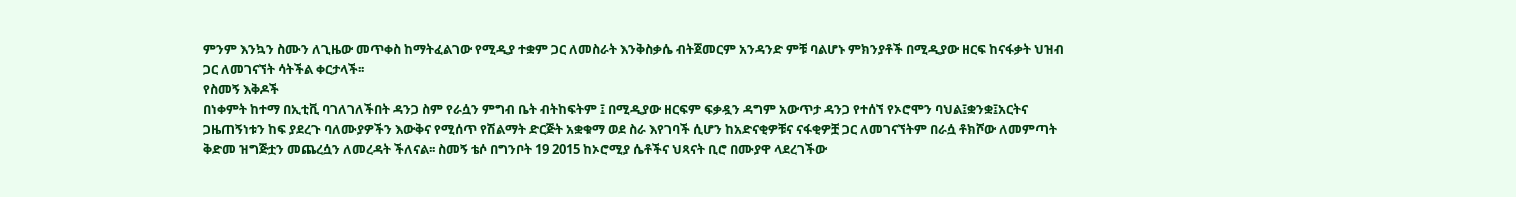ምንም እንኳን ስሙን ለጊዜው መጥቀስ ከማትፈልገው የሚዲያ ተቋም ጋር ለመስራት እንቅስቃሴ ብትጀመርም አንዳንድ ምቹ ባልሆኑ ምክንያቶች በሚዲያው ዘርፍ ከናፋቃት ህዝብ ጋር ለመገናኘት ሳትችል ቀርታላች፡፡
የስመኝ እቅዶች
በነቀምት ከተማ በኢቲቪ ባገለገለችበት ዳንጋ ስም የራሷን ምግብ ቤት ብትከፍትም ፤ በሚዲያው ዘርፍም ፍቃዷን ዳግም አውጥታ ዳንጋ የተሰኘ የኦሮሞን ባህል፤ቋንቋ፤አርትና ጋዜጠኝነቱን ከፍ ያደረጉ ባለሙያዎችን እውቅና የሚሰጥ የሽልማት ድርጅት አቋቁማ ወደ ስራ እየገባች ሲሆን ከአድናቂዎቹና ናፋቂዎቿ ጋር ለመገናኘትም በራሷ ቶክሾው ለመምጣት ቅድመ ዝግጅቷን መጨረሷን ለመረዳት ችለናል፡፡ ስመኝ ቴሶ በግንቦት 19 2015 ከኦሮሚያ ሴቶችና ህጻናት ቢሮ በሙያዋ ላደረገችው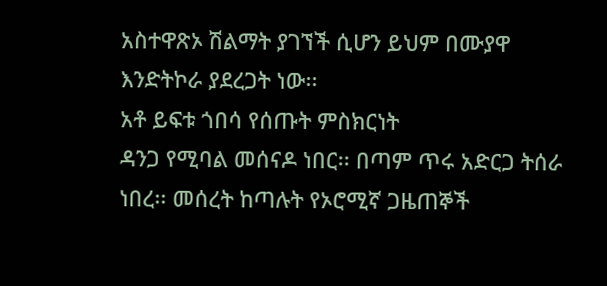አስተዋጽኦ ሽልማት ያገኘች ሲሆን ይህም በሙያዋ እንድትኮራ ያደረጋት ነው፡፡
አቶ ይፍቱ ጎበሳ የሰጡት ምስክርነት
ዳንጋ የሚባል መሰናዶ ነበር፡፡ በጣም ጥሩ አድርጋ ትሰራ ነበረ፡፡ መሰረት ከጣሉት የኦሮሚኛ ጋዜጠኞች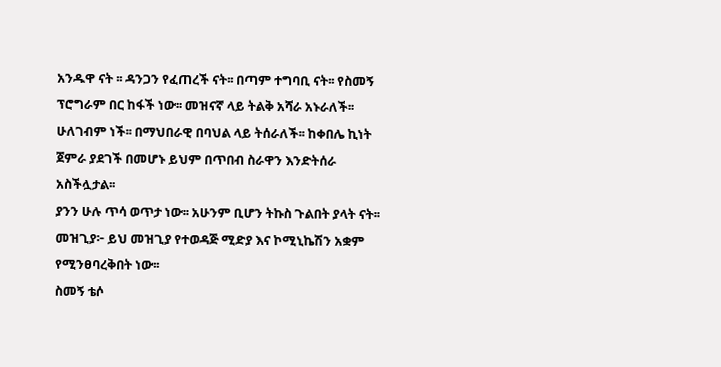አንዱዋ ናት ፡፡ ዳንጋን የፈጠረች ናት፡፡ በጣም ተግባቢ ናት፡፡ የስመኝ ፕሮግራም በር ከፋች ነው፡፡ መዝናኛ ላይ ትልቅ አሻራ አኑራለች፡፡
ሁለገብም ነች፡፡ በማህበራዊ በባህል ላይ ትሰራለች፡፡ ከቀበሌ ኪነት ጀምራ ያደገች በመሆኑ ይህም በጥበብ ስራዋን እንድትሰራ አስችሏታል፡፡
ያንን ሁሉ ጥሳ ወጥታ ነው፡፡ አሁንም ቢሆን ትኩስ ጉልበት ያላት ናት፡፡
መዝጊያ፦ ይህ መዝጊያ የተወዳጅ ሚድያ እና ኮሚኒኬሽን አቋም የሚንፀባረቅበት ነው፡፡
ስመኝ ቴሶ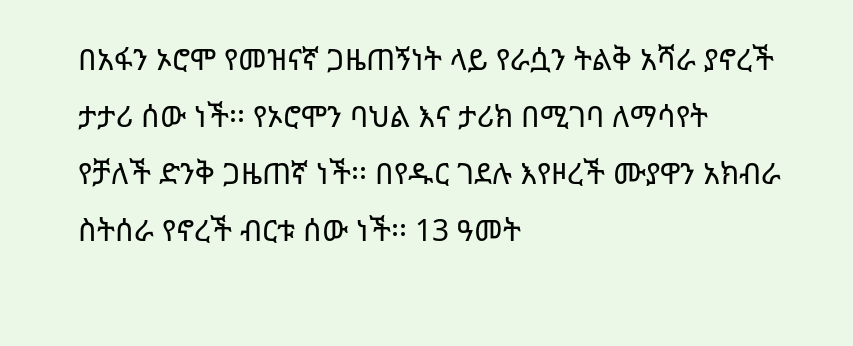በአፋን ኦሮሞ የመዝናኛ ጋዜጠኝነት ላይ የራሷን ትልቅ አሻራ ያኖረች ታታሪ ሰው ነች፡፡ የኦሮሞን ባህል እና ታሪክ በሚገባ ለማሳየት የቻለች ድንቅ ጋዜጠኛ ነች፡፡ በየዱር ገደሉ እየዞረች ሙያዋን አክብራ ስትሰራ የኖረች ብርቱ ሰው ነች፡፡ 13 ዓመት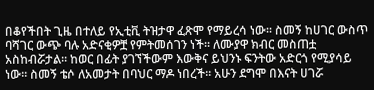በቆየችበት ጊዜ በተለይ የኢቲቪ ትዝታዋ ፈጽሞ የማይረሳ ነው፡፡ ስመኝ ከሀገር ውስጥ ባሻገር ውጭ ባሉ አድናቂዎቿ የምትመሰገን ነች፡፡ ለሙያዋ ክብር መስጠቷ አስከብሯታል፡፡ ከወር በፊት ያገኘችውም እውቅና ይህንኑ ፍንትው አድርጎ የሚያሳይ ነው፡፡ ስመኝ ቴሶ ለአመታት በባህር ማዶ ነበረች፡፡ አሁን ደግሞ በእናት ሀገሯ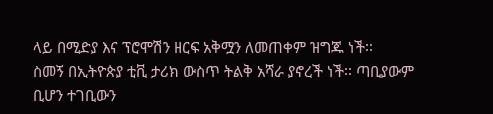ላይ በሚድያ እና ፕሮሞሽን ዘርፍ አቅሟን ለመጠቀም ዝግጁ ነች፡፡
ስመኝ በኢትዮጵያ ቲቪ ታሪክ ውስጥ ትልቅ አሻራ ያኖረች ነች፡፡ ጣቢያውም ቢሆን ተገቢውን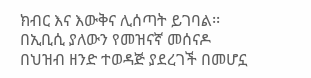ክብር እና እውቅና ሊሰጣት ይገባል፡፡ በኢቢሲ ያለውን የመዝናኛ መሰናዶ በህዝብ ዘንድ ተወዳጅ ያደረገች በመሆኗ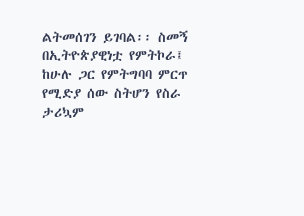ልትመሰገን ይገባል፡፡ ስመኝ በኢትዮጵያዊነቷ የምትኮራ፤ ከሁሉ ጋር የምትግባባ ምርጥ የሚድያ ሰው ስትሆን የስራ ታሪኳም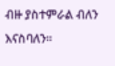ብዙ ያስተምራል ብለን እናስባለን፡፡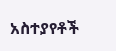አስተያየቶች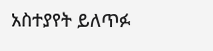አስተያየት ይለጥፉ